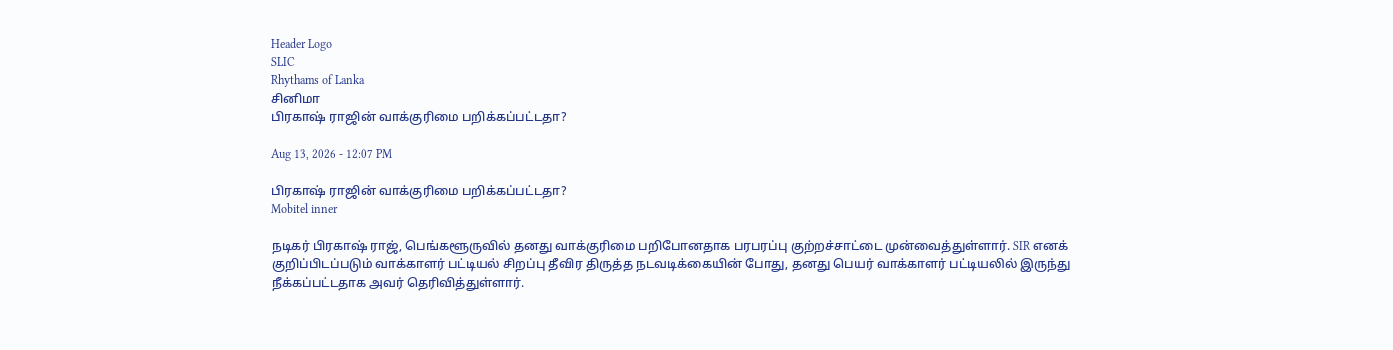Header Logo
SLIC
Rhythams of Lanka
சினிமா
பிரகாஷ் ராஜின் வாக்குரிமை பறிக்கப்பட்டதா?

Aug 13, 2026 - 12:07 PM

பிரகாஷ் ராஜின் வாக்குரிமை பறிக்கப்பட்டதா?
Mobitel inner

நடிகர் பிரகாஷ் ராஜ், பெங்களூருவில் தனது வாக்குரிமை பறிபோனதாக பரபரப்பு குற்றச்சாட்டை முன்வைத்துள்ளார். SIR எனக் குறிப்பிடப்படும் வாக்காளர் பட்டியல் சிறப்பு தீவிர திருத்த நடவடிக்கையின் போது, தனது பெயர் வாக்காளர் பட்டியலில் இருந்து நீக்கப்பட்டதாக அவர் தெரிவித்துள்ளார்.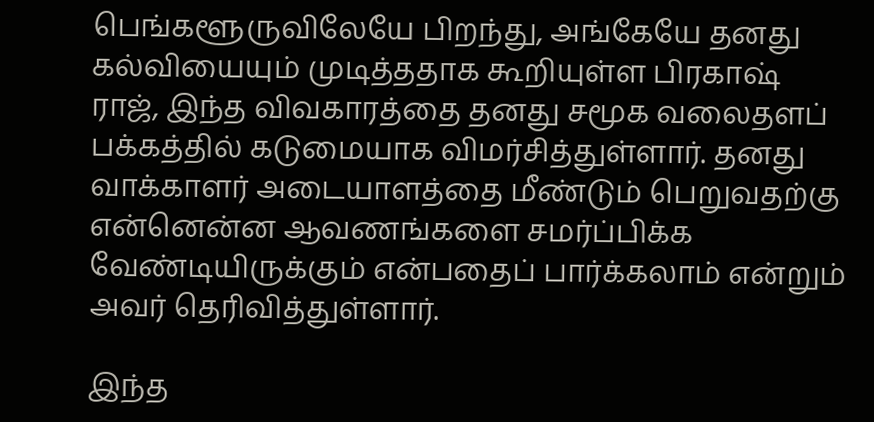பெங்களூருவிலேயே பிறந்து, அங்கேயே தனது கல்வியையும் முடித்ததாக கூறியுள்ள பிரகாஷ் ராஜ், இந்த விவகாரத்தை தனது சமூக வலைதளப் பக்கத்தில் கடுமையாக விமர்சித்துள்ளார். தனது வாக்காளர் அடையாளத்தை மீண்டும் பெறுவதற்கு என்னென்ன ஆவணங்களை சமர்ப்பிக்க வேண்டியிருக்கும் என்பதைப் பார்க்கலாம் என்றும் அவர் தெரிவித்துள்ளார்.

இந்த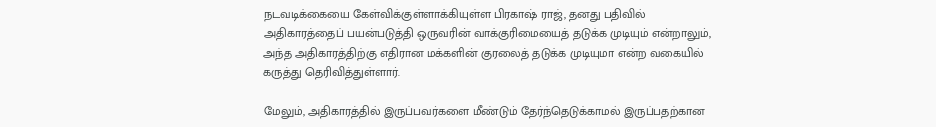நடவடிக்கையை கேள்விக்குள்ளாக்கியுள்ள பிரகாஷ் ராஜ், தனது பதிவில் அதிகாரத்தைப் பயன்படுத்தி ஒருவரின் வாக்குரிமையைத் தடுக்க முடியும் என்றாலும், அந்த அதிகாரத்திற்கு எதிரான மக்களின் குரலைத் தடுக்க முடியுமா என்ற வகையில் கருத்து தெரிவித்துள்ளார்.

மேலும், அதிகாரத்தில் இருப்பவர்களை மீண்டும் தேர்ந்தெடுக்காமல் இருப்பதற்கான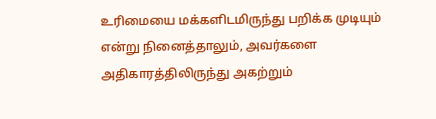உரிமையை மக்களிடமிருந்து பறிக்க முடியும் என்று நினைத்தாலும், அவர்களை அதிகாரத்திலிருந்து அகற்றும்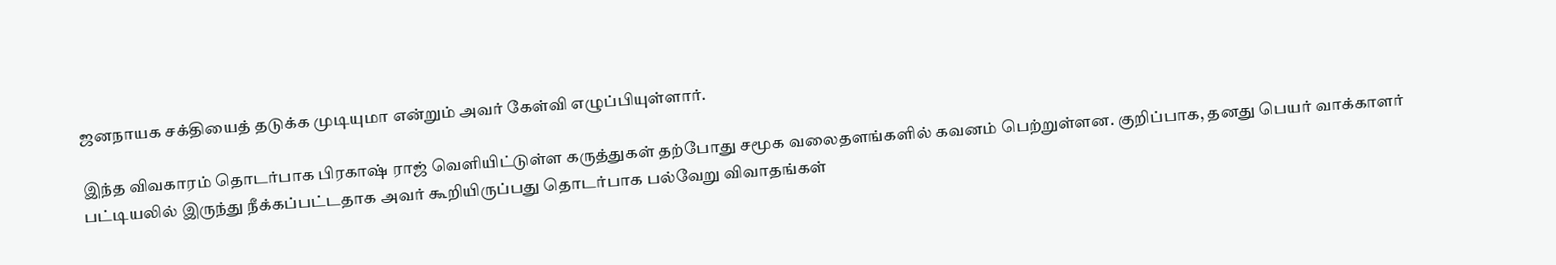ஜனநாயக சக்தியைத் தடுக்க முடியுமா என்றும் அவர் கேள்வி எழுப்பியுள்ளார்.

இந்த விவகாரம் தொடர்பாக பிரகாஷ் ராஜ் வெளியிட்டுள்ள கருத்துகள் தற்போது சமூக வலைதளங்களில் கவனம் பெற்றுள்ளன. குறிப்பாக, தனது பெயர் வாக்காளர் பட்டியலில் இருந்து நீக்கப்பட்டதாக அவர் கூறியிருப்பது தொடர்பாக பல்வேறு விவாதங்கள்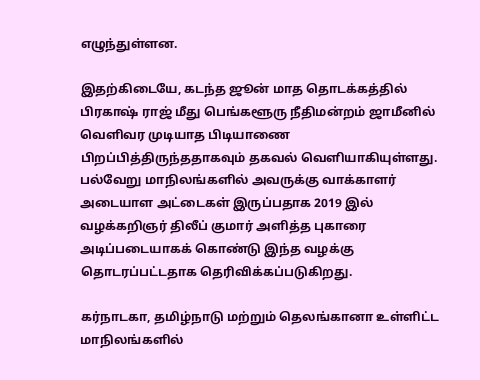எழுந்துள்ளன.

இதற்கிடையே, கடந்த ஜூன் மாத தொடக்கத்தில் பிரகாஷ் ராஜ் மீது பெங்களூரு நீதிமன்றம் ஜாமீனில் வெளிவர முடியாத பிடியாணை பிறப்பித்திருந்ததாகவும் தகவல் வெளியாகியுள்ளது. பல்வேறு மாநிலங்களில் அவருக்கு வாக்காளர் அடையாள அட்டைகள் இருப்பதாக 2019 இல் வழக்கறிஞர் திலீப் குமார் அளித்த புகாரை அடிப்படையாகக் கொண்டு இந்த வழக்கு தொடரப்பட்டதாக தெரிவிக்கப்படுகிறது.

கர்நாடகா, தமிழ்நாடு மற்றும் தெலங்கானா உள்ளிட்ட மாநிலங்களில்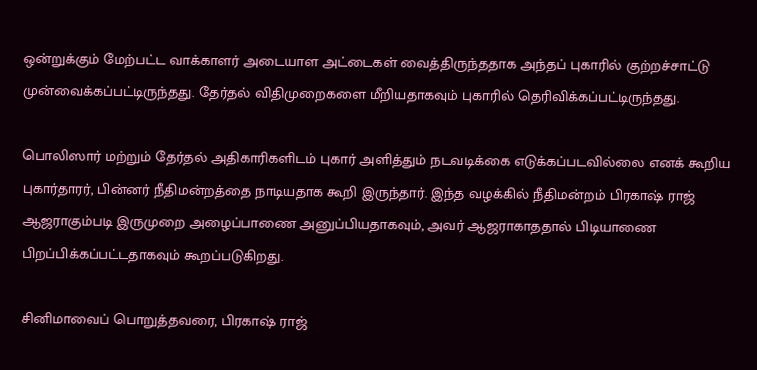ஒன்றுக்கும் மேற்பட்ட வாக்காளர் அடையாள அட்டைகள் வைத்திருந்ததாக அந்தப் புகாரில் குற்றச்சாட்டு முன்வைக்கப்பட்டிருந்தது. தேர்தல் விதிமுறைகளை மீறியதாகவும் புகாரில் தெரிவிக்கப்பட்டிருந்தது.

பொலிஸார் மற்றும் தேர்தல் அதிகாரிகளிடம் புகார் அளித்தும் நடவடிக்கை எடுக்கப்படவில்லை எனக் கூறிய புகார்தாரர், பின்னர் நீதிமன்றத்தை நாடியதாக கூறி இருந்தார். இந்த வழக்கில் நீதிமன்றம் பிரகாஷ் ராஜ் ஆஜராகும்படி இருமுறை அழைப்பாணை அனுப்பியதாகவும், அவர் ஆஜராகாததால் பிடியாணை பிறப்பிக்கப்பட்டதாகவும் கூறப்படுகிறது.

சினிமாவைப் பொறுத்தவரை, பிரகாஷ் ராஜ்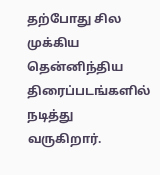தற்போது சில முக்கிய தென்னிந்திய திரைப்படங்களில் நடித்து வருகிறார்.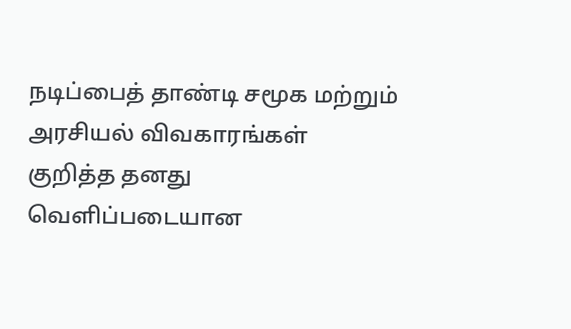நடிப்பைத் தாண்டி சமூக மற்றும் அரசியல் விவகாரங்கள் குறித்த தனது வெளிப்படையான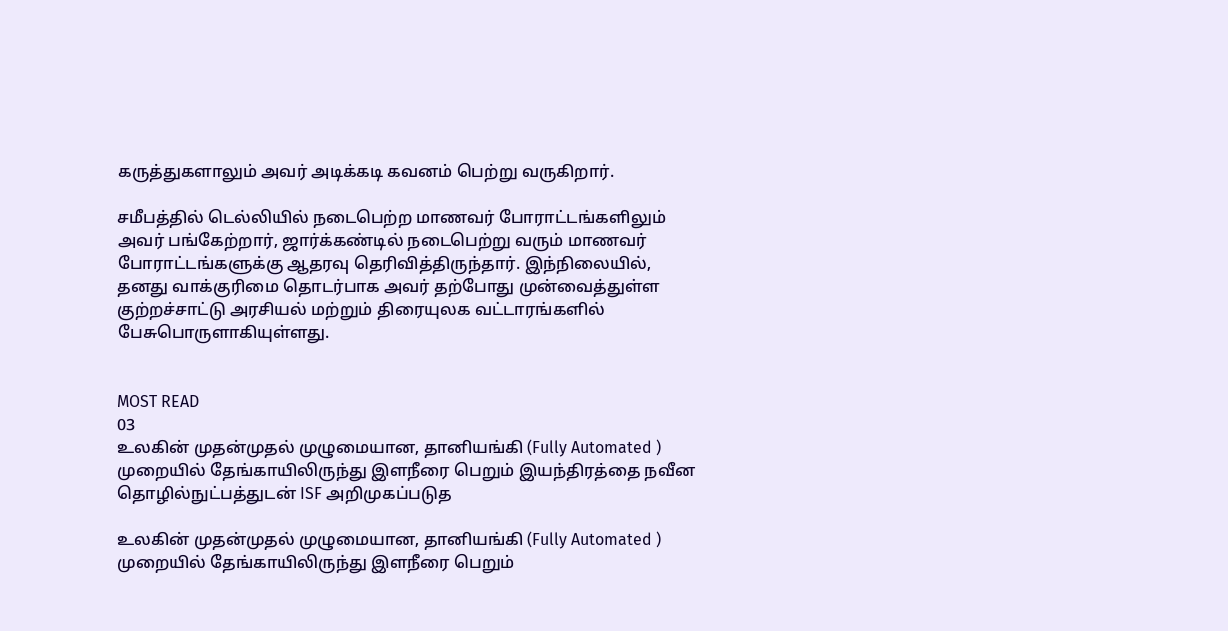கருத்துகளாலும் அவர் அடிக்கடி கவனம் பெற்று வருகிறார்.

சமீபத்தில் டெல்லியில் நடைபெற்ற மாணவர் போராட்டங்களிலும் அவர் பங்கேற்றார், ஜார்க்கண்டில் நடைபெற்று வரும் மாணவர் போராட்டங்களுக்கு ஆதரவு தெரிவித்திருந்தார். இந்நிலையில், தனது வாக்குரிமை தொடர்பாக அவர் தற்போது முன்வைத்துள்ள குற்றச்சாட்டு அரசியல் மற்றும் திரையுலக வட்டாரங்களில் பேசுபொருளாகியுள்ளது.


MOST READ
03
உலகின் முதன்முதல் முழுமையான, தானியங்கி (Fully Automated ) முறையில் தேங்காயிலிருந்து இளநீரை பெறும் இயந்திரத்தை நவீன தொழில்நுட்பத்துடன் ISF அறிமுகப்படுத

உலகின் முதன்முதல் முழுமையான, தானியங்கி (Fully Automated ) முறையில் தேங்காயிலிருந்து இளநீரை பெறும்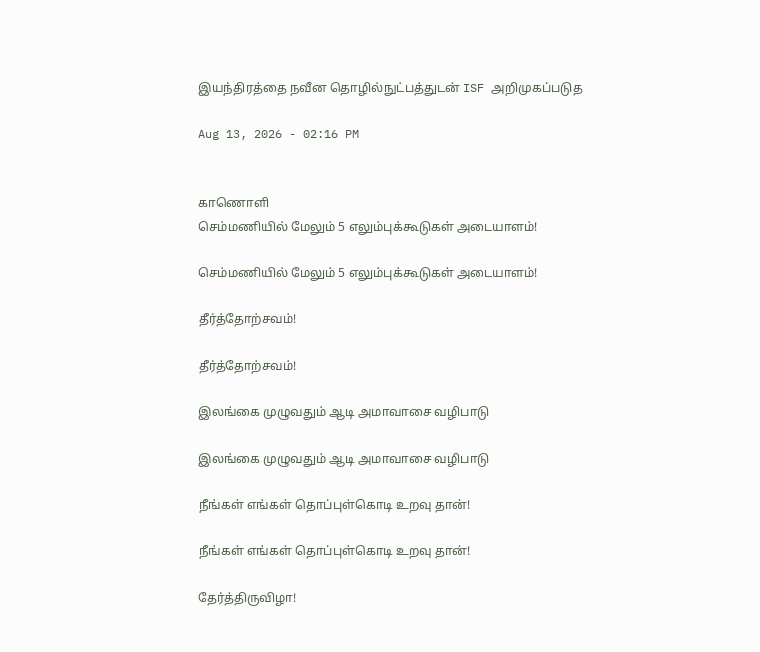இயந்திரத்தை நவீன தொழில்நுட்பத்துடன் ISF அறிமுகப்படுத

Aug 13, 2026 - 02:16 PM


காணொளி
செம்மணியில் மேலும் 5 எலும்புக்கூடுகள் அடையாளம்!

செம்மணியில் மேலும் 5 எலும்புக்கூடுகள் அடையாளம்!

தீர்த்தோற்சவம்!

தீர்த்தோற்சவம்!

இலங்கை முழுவதும் ஆடி அமாவாசை வழிபாடு

இலங்கை முழுவதும் ஆடி அமாவாசை வழிபாடு

நீங்கள் எங்கள் தொப்புள்கொடி உறவு தான்!

நீங்கள் எங்கள் தொப்புள்கொடி உறவு தான்!

தேர்த்திருவிழா!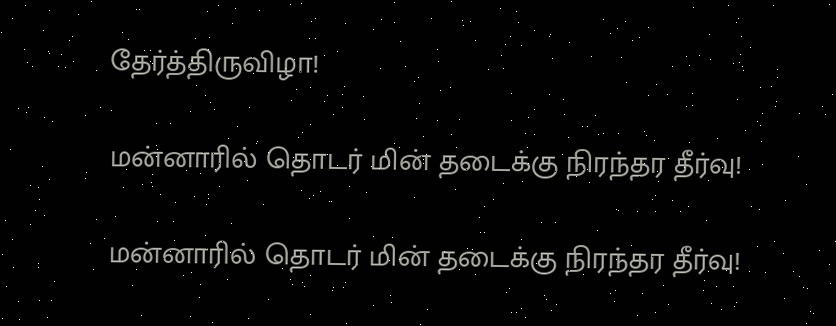தேர்த்திருவிழா!

மன்னாரில் தொடர் மின் தடைக்கு நிரந்தர தீர்வு!

மன்னாரில் தொடர் மின் தடைக்கு நிரந்தர தீர்வு!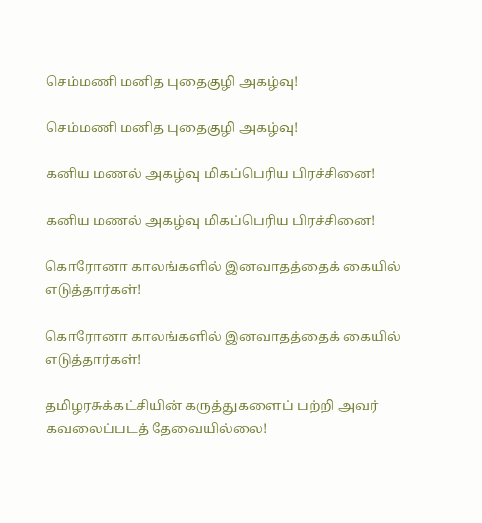செம்மணி மனித புதைகுழி அகழ்வு!

செம்மணி மனித புதைகுழி அகழ்வு!

கனிய மணல் அகழ்வு மிகப்பெரிய பிரச்சினை!

கனிய மணல் அகழ்வு மிகப்பெரிய பிரச்சினை!

கொரோனா காலங்களில் இனவாதத்தைக் கையில் எடுத்தார்கள்!

கொரோனா காலங்களில் இனவாதத்தைக் கையில் எடுத்தார்கள்!

தமிழரசுக்கட்சியின் கருத்துகளைப் பற்றி அவர் கவலைப்படத் தேவையில்லை!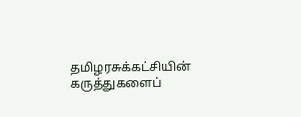தமிழரசுக்கட்சியின் கருத்துகளைப்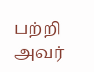பற்றி அவர்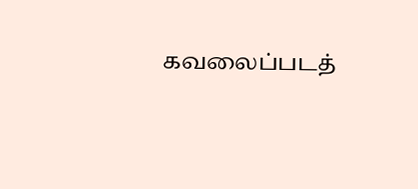கவலைப்படத்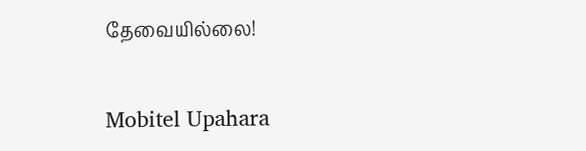தேவையில்லை!

Mobitel Upahara